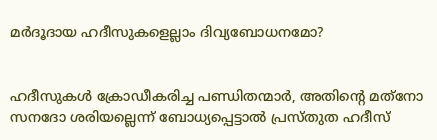മര്‍ദൂദായ ഹദീസുകളെല്ലാം ദിവ്യബോധനമോ?


ഹദീസുകള്‍ ക്രോഡീകരിച്ച പണ്ഡിതന്മാര്‍, അതിന്റെ മത്‌നോ സനദോ ശരിയല്ലെന്ന് ബോധ്യപ്പെട്ടാല്‍ പ്രസ്തുത ഹദീസ്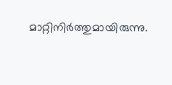മാറ്റിനിര്‍ത്തുമായിരുന്നു.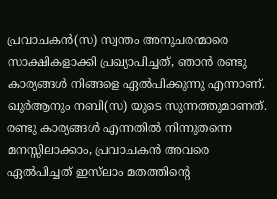പ്രവാചകന്‍(സ) സ്വന്തം അനുചരന്മാരെ സാക്ഷികളാക്കി പ്രഖ്യാപിച്ചത്, ഞാന്‍ രണ്ടു കാര്യങ്ങള്‍ നിങ്ങളെ ഏല്‍പിക്കുന്നു എന്നാണ്. ഖുര്‍ആനും നബി(സ) യുടെ സുന്നത്തുമാണത്. രണ്ടു കാര്യങ്ങള്‍ എന്നതില്‍ നിന്നുതന്നെ മനസ്സിലാക്കാം, പ്രവാചകന്‍ അവരെ ഏല്‍പിച്ചത് ഇസ്‌ലാം മതത്തിന്റെ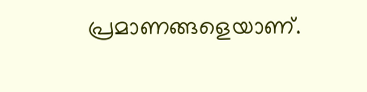പ്രമാണങ്ങളെയാണ്.